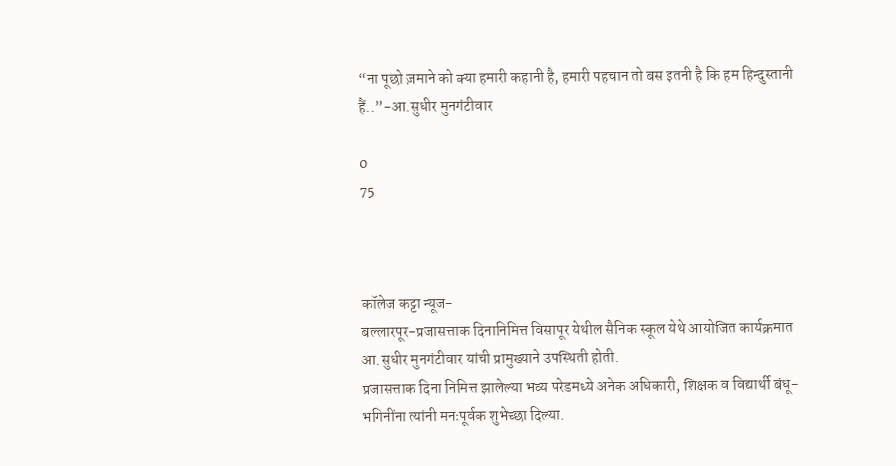“ना पूछो ज़माने को क्या हमारी कहानी है, हमारी पहचान तो बस इतनी है कि हम हिन्दुस्तानी हैं..”-आ.सुधीर मुनगंटीवार

0
75



कॉलेज कट्टा न्यूज-
बल्लारपूर-प्रजासत्ताक दिनानिमित्त विसापूर येथील सैनिक स्कूल येथे आयोजित कार्यक्रमात आ.सुधीर मुनगंटीवार यांची प्रामुख्याने उपस्थिती होती.
प्रजासत्ताक दिना निमित्त झालेल्या भव्य परेडमध्ये अनेक अधिकारी, शिक्षक व विद्यार्थी बंधू-भगिनींना त्यांनी मनःपूर्वक शुभेच्छा दिल्या.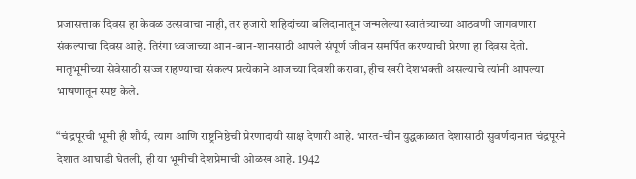प्रजासत्ताक दिवस हा केवळ उत्सवाचा नाही, तर हजारो शहिदांच्या बलिदानातून जन्मलेल्या स्वातंत्र्याच्या आठवणी जागवणारा संकल्पाचा दिवस आहे. तिरंगा ध्वजाच्या आन-बान-शानसाठी आपले संपूर्ण जीवन समर्पित करण्याची प्रेरणा हा दिवस देतो. मातृभूमीच्या सेवेसाठी सज्ज राहण्याचा संकल्प प्रत्येकाने आजच्या दिवशी करावा, हीच खरी देशभक्ती असल्याचे त्यांनी आपल्या भाषणातून स्पष्ट केले.

“चंद्रपूरची भूमी ही शौर्य, त्याग आणि राष्ट्रनिष्ठेची प्रेरणादायी साक्ष देणारी आहे. भारत-चीन युद्धकाळात देशासाठी सुवर्णदानात चंद्रपूरने देशात आघाडी घेतली, ही या भूमीची देशप्रेमाची ओळख आहे. 1942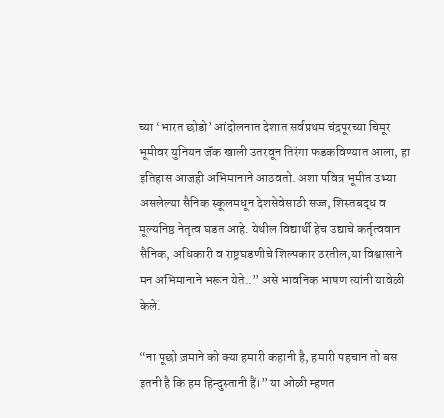च्या ‘भारत छोडो’ आंदोलनात देशात सर्वप्रथम चंद्रपूरच्या चिमूर भूमीवर युनियन जॅक खाली उतरवून तिरंगा फडकविण्यात आला, हा इतिहास आजही अभिमानाने आठवतो. अशा पवित्र भूमीत उभ्या असलेल्या सैनिक स्कूलमधून देशसेवेसाठी सज्ज, शिस्तबद्ध व मूल्यनिष्ठ नेतृत्व घडत आहे. येथील विद्यार्थी हेच उद्याचे कर्तृत्ववान सैनिक, अधिकारी व राष्ट्रघडणीचे शिल्पकार ठरतील,या विश्वासाने मन अभिमानाने भरून येते..” असे भावनिक भाषण त्यांनी यावेळी केले.

“ना पूछो ज़माने को क्या हमारी कहानी है, हमारी पहचान तो बस इतनी है कि हम हिन्दुस्तानी हैं।” या ओळी म्हणत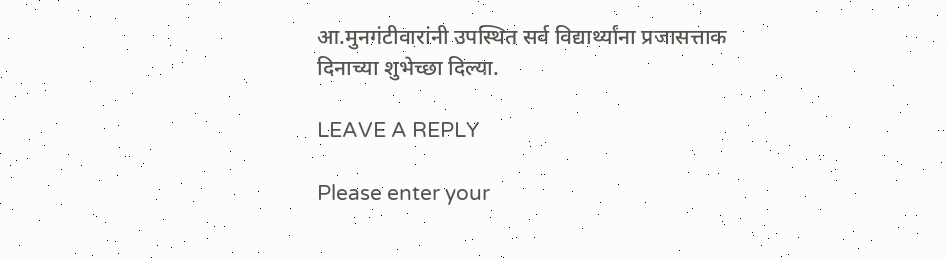आ.मुनगंटीवारांनी उपस्थित सर्व विद्यार्थ्यांना प्रजासत्ताक दिनाच्या शुभेच्छा दिल्या.

LEAVE A REPLY

Please enter your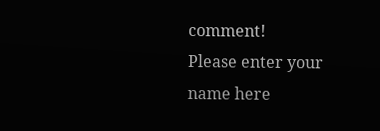comment!
Please enter your name here